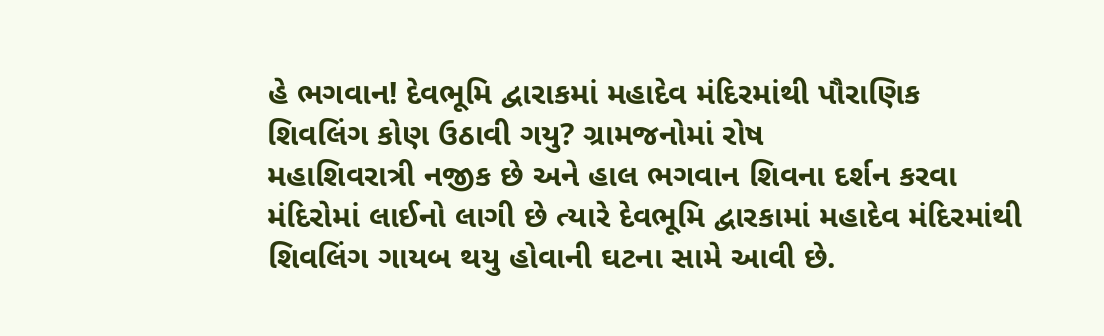હે ભગવાન! દેવભૂમિ દ્વારાકમાં મહાદેવ મંદિરમાંથી પૌરાણિક શિવલિંગ કોણ ઉઠાવી ગયુ? ગ્રામજનોમાં રોષ
મહાશિવરાત્રી નજીક છે અને હાલ ભગવાન શિવના દર્શન કરવા મંદિરોમાં લાઈનો લાગી છે ત્યારે દેવભૂમિ દ્વારકામાં મહાદેવ મંદિરમાંથી શિવલિંગ ગાયબ થયુ હોવાની ઘટના સામે આવી છે.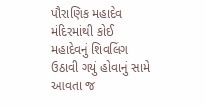પૌરાણિક મહાદેવ મંદિરમાંથી કોઈ મહાદેવનું શિવલિંગ ઉઠાવી ગયું હોવાનું સામે આવતા જ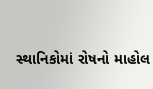સ્થાનિકોમાં રોષનો માહોલ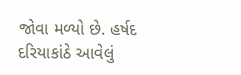જોવા મળ્યો છે. હર્ષદ દરિયાકાંઠે આવેલું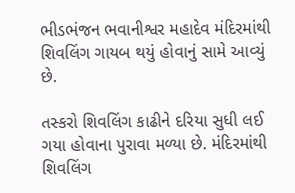ભીડભંજન ભવાનીશ્વર મહાદેવ મંદિરમાંથી શિવલિંગ ગાયબ થયું હોવાનું સામે આવ્યું છે.

તસ્કરો શિવલિંગ કાઢીને દરિયા સુધી લઈ ગયા હોવાના પુરાવા મળ્યા છે. મંદિરમાંથી શિવલિંગ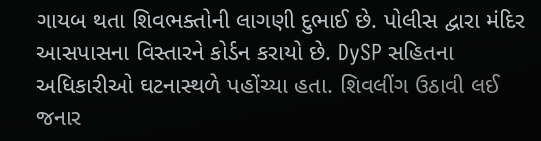ગાયબ થતા શિવભક્તોની લાગણી દુભાઈ છે. પોલીસ દ્વારા મંદિર આસપાસના વિસ્તારને કોર્ડન કરાયો છે. DySP સહિતના અધિકારીઓ ઘટનાસ્થળે પહોંચ્યા હતા. શિવલીંગ ઉઠાવી લઈ જનાર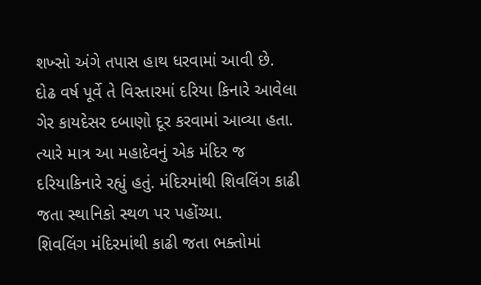શખ્સો અંગે તપાસ હાથ ધરવામાં આવી છે.
દોઢ વર્ષ પૂર્વે તે વિસ્તારમાં દરિયા કિનારે આવેલા ગેર કાયદેસર દબાણો દૂર કરવામાં આવ્યા હતા. ત્યારે માત્ર આ મહાદેવનું એક મંદિર જ દરિયાકિનારે રહ્યું હતું. મંદિરમાંથી શિવલિંગ કાઢી જતા સ્થાનિકો સ્થળ પર પહોંચ્યા.
શિવલિંગ મંદિરમાંથી કાઢી જતા ભક્તોમાં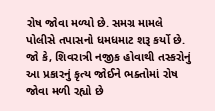રોષ જોવા મળ્યો છે. સમગ્ર મામલે પોલીસે તપાસનો ધમધમાટ શરૂ કર્યો છે. જો કે, શિવરાત્રી નજીક હોવાથી તસ્કરોનું આ પ્રકારનું કૃત્ય જોઈને ભક્તોમાં રોષ જોવા મળી રહ્યો છે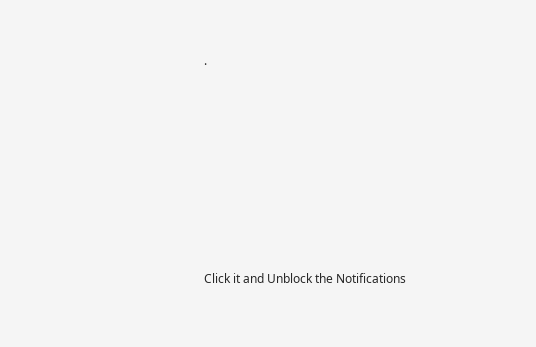.












Click it and Unblock the Notifications